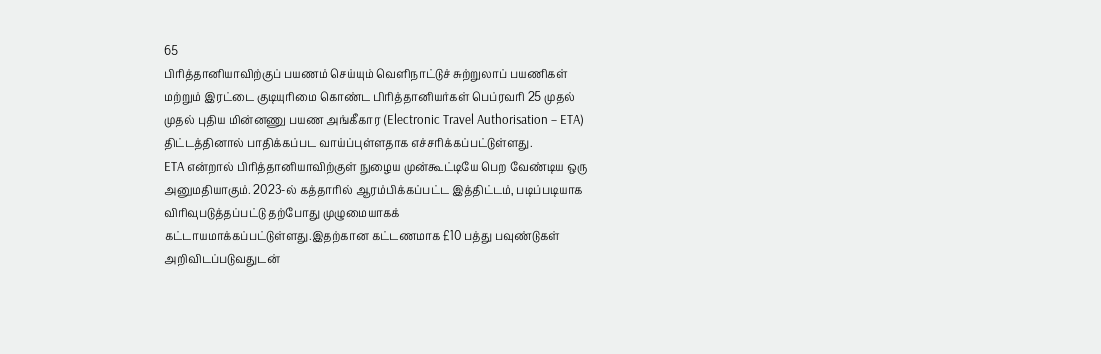65
பிரித்தானியாவிற்குப் பயணம் செய்யும் வெளிநாட்டுச் சுற்றுலாப் பயணிகள் மற்றும் இரட்டை குடியுரிமை கொண்ட பிரித்தானியர்கள் பெப்ரவாி 25 முதல் முதல் புதிய மின்னணு பயண அங்கீகார (Electronic Travel Authorisation – ETA) திட்டத்தினால் பாதிக்கப்பட வாய்ப்புள்ளதாக எச்சரிக்கப்பட்டுள்ளது.
ETA என்றால் பிரித்தானியாவிற்குள் நுழைய முன்கூட்டியே பெற வேண்டிய ஒரு அனுமதியாகும். 2023-ல் கத்தாரில் ஆரம்பிக்கப்பட்ட இத்திட்டம், படிப்படியாக விரிவுபடுத்தப்பட்டு தற்போது முழுமையாகக் கட்டாயமாக்கப்பட்டுள்ளது.இதற்கான கட்டணமாக £10 பத்து பவுண்டுகள் அறிவிடப்படுவதுடன்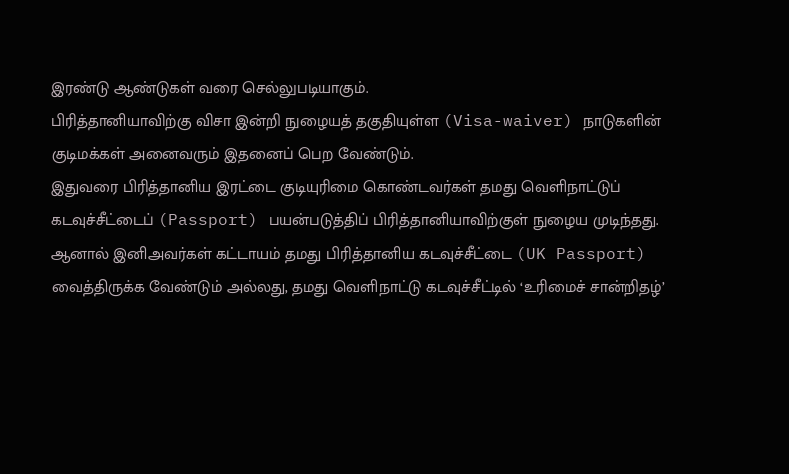இரண்டு ஆண்டுகள் வரை செல்லுபடியாகும்.
பிரித்தானியாவிற்கு விசா இன்றி நுழையத் தகுதியுள்ள (Visa-waiver) நாடுகளின் குடிமக்கள் அனைவரும் இதனைப் பெற வேண்டும்.
இதுவரை பிரித்தானிய இரட்டை குடியுரிமை கொண்டவர்கள் தமது வெளிநாட்டுப் கடவுச்சீட்டைப் (Passport) பயன்படுத்திப் பிரித்தானியாவிற்குள் நுழைய முடிந்தது. ஆனால் இனிஅவர்கள் கட்டாயம் தமது பிரித்தானிய கடவுச்சீட்டை (UK Passport) வைத்திருக்க வேண்டும் அல்லது, தமது வெளிநாட்டு கடவுச்சீட்டில் ‘உரிமைச் சான்றிதழ்’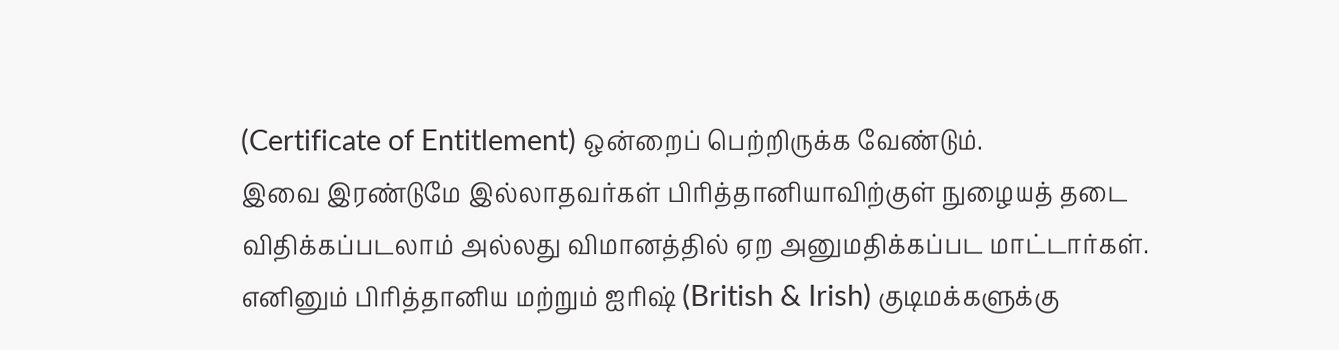(Certificate of Entitlement) ஒன்றைப் பெற்றிருக்க வேண்டும்.
இவை இரண்டுமே இல்லாதவர்கள் பிரித்தானியாவிற்குள் நுழையத் தடை விதிக்கப்படலாம் அல்லது விமானத்தில் ஏற அனுமதிக்கப்பட மாட்டார்கள்.
எனினும் பிரித்தானிய மற்றும் ஐரிஷ் (British & Irish) குடிமக்களுக்கு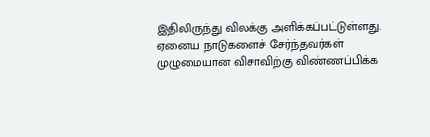இதிலிருந்து விலக்கு அளிக்கப்பட்டுள்ளது. ஏனைய நாடுகளைச் சேர்ந்தவர்கள் முழுமையான விசாவிற்கு விண்ணப்பிக்க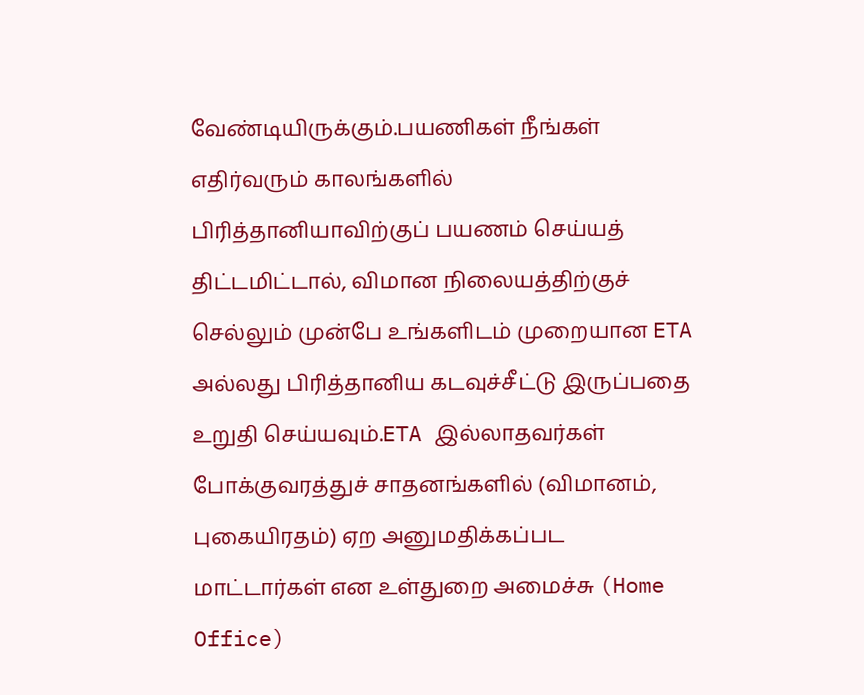வேண்டியிருக்கும்.பயணிகள் நீங்கள் எதிர்வரும் காலங்களில் பிரித்தானியாவிற்குப் பயணம் செய்யத் திட்டமிட்டால், விமான நிலையத்திற்குச் செல்லும் முன்பே உங்களிடம் முறையான ETA அல்லது பிரித்தானிய கடவுச்சீட்டு இருப்பதை உறுதி செய்யவும்.ETA இல்லாதவர்கள் போக்குவரத்துச் சாதனங்களில் (விமானம், புகையிரதம்) ஏற அனுமதிக்கப்பட மாட்டார்கள் என உள்துறை அமைச்சு (Home Office)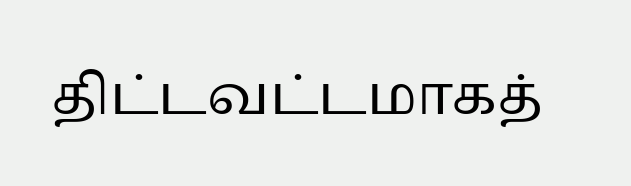திட்டவட்டமாகத்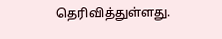தெரிவித்துள்ளது.